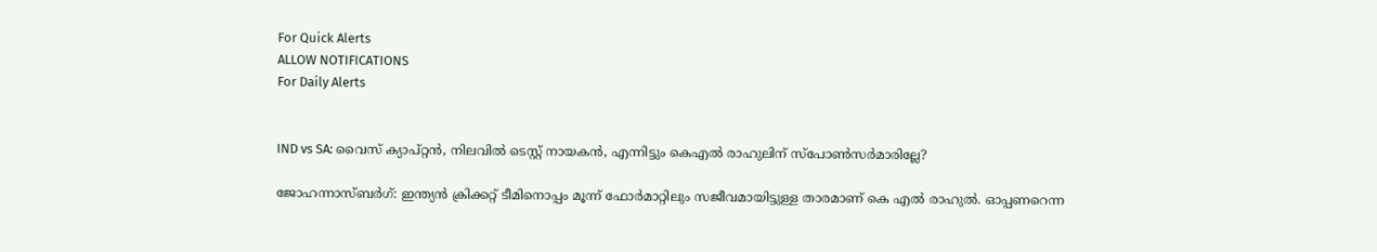For Quick Alerts
ALLOW NOTIFICATIONS
For Daily Alerts


IND vs SA: വൈസ് ക്യാപ്റ്റന്‍, നിലവില്‍ ടെസ്റ്റ് നായകന്‍, എന്നിട്ടും കെഎല്‍ രാഹുലിന് സ്‌പോണ്‍സര്‍മാരില്ലേ?

ജോഹന്നാസ്ബര്‍ഗ്: ഇന്ത്യന്‍ ക്രിക്കറ്റ് ടീമിനൊപ്പം മൂന്ന് ഫോര്‍മാറ്റിലും സജീവമായിട്ടുള്ള താരമാണ് കെ എല്‍ രാഹുല്‍. ഓപ്പണറെന്ന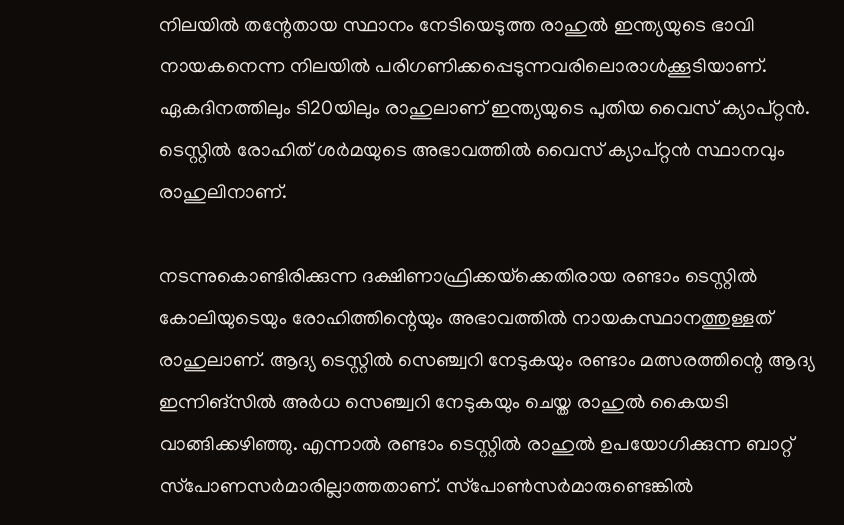നിലയില്‍ തന്റേതായ സ്ഥാനം നേടിയെടുത്ത രാഹുല്‍ ഇന്ത്യയുടെ ഭാവി നായകനെന്ന നിലയില്‍ പരിഗണിക്കപ്പെടുന്നവരിലൊരാള്‍ക്കൂടിയാണ്. ഏകദിനത്തിലും ടി20യിലും രാഹുലാണ് ഇന്ത്യയുടെ പുതിയ വൈസ് ക്യാപ്റ്റന്‍. ടെസ്റ്റില്‍ രോഹിത് ശര്‍മയുടെ അഭാവത്തില്‍ വൈസ് ക്യാപ്റ്റന്‍ സ്ഥാനവും രാഹുലിനാണ്.

നടന്നുകൊണ്ടിരിക്കുന്ന ദക്ഷിണാഫ്രിക്കയ്‌ക്കെതിരായ രണ്ടാം ടെസ്റ്റില്‍ കോലിയുടെയും രോഹിത്തിന്റെയും അഭാവത്തില്‍ നായകസ്ഥാനത്തുള്ളത് രാഹുലാണ്. ആദ്യ ടെസ്റ്റില്‍ സെഞ്ച്വറി നേടുകയും രണ്ടാം മത്സരത്തിന്റെ ആദ്യ ഇന്നിങ്‌സില്‍ അര്‍ധ സെഞ്ച്വറി നേടുകയും ചെയ്ത രാഹുല്‍ കൈയടി വാങ്ങിക്കഴിഞ്ഞു. എന്നാല്‍ രണ്ടാം ടെസ്റ്റില്‍ രാഹുല്‍ ഉപയോഗിക്കുന്ന ബാറ്റ് സ്‌പോണസര്‍മാരില്ലാത്തതാണ്. സ്‌പോണ്‍സര്‍മാരുണ്ടെങ്കില്‍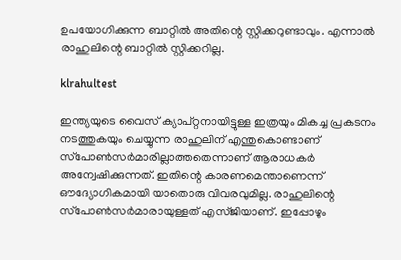ഉപയോഗിക്കുന്ന ബാറ്റില്‍ അതിന്റെ സ്റ്റിക്കറുണ്ടാവും. എന്നാല്‍ രാഹുലിന്റെ ബാറ്റില്‍ സ്റ്റിക്കറില്ല.

klrahultest

ഇന്ത്യയുടെ വൈസ് ക്യാപ്റ്റനായിട്ടുള്ള ഇത്രയും മികച്ച പ്രകടനം നടത്തുകയും ചെയ്യുന്ന രാഹുലിന് എന്തുകൊണ്ടാണ് സ്‌പോണ്‍സര്‍മാരില്ലാത്തതെന്നാണ് ആരാധകര്‍ അന്വേഷിക്കുന്നത്. ഇതിന്റെ കാരണമെന്താണെന്ന് ഔദ്യോഗികമായി യാതൊരു വിവരവുമില്ല. രാഹുലിന്റെ സ്‌പോണ്‍സര്‍മാരായുള്ളത് എസ്ജിയാണ്. ഇപ്പോഴും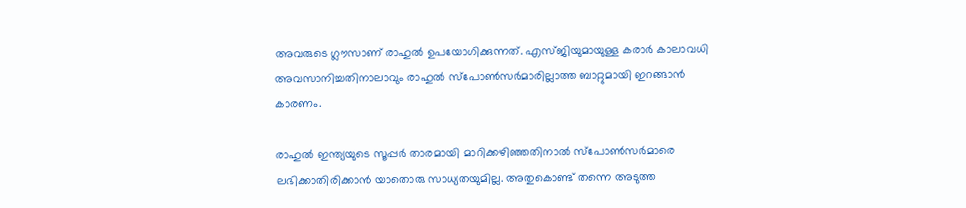അവരുടെ ഗ്ലൗസാണ് രാഹുല്‍ ഉപയോഗിക്കുന്നത്. എസ്ജിയുമായുള്ള കരാര്‍ കാലാവധി അവസാനിച്ചതിനാലാവും രാഹുല്‍ സ്‌പോണ്‍സര്‍മാരില്ലാത്ത ബാറ്റുമായി ഇറങ്ങാന്‍ കാരണം.

രാഹുല്‍ ഇന്ത്യയുടെ സൂപ്പര്‍ താരമായി മാറിക്കഴിഞ്ഞതിനാല്‍ സ്‌പോണ്‍സര്‍മാരെ ലഭിക്കാതിരിക്കാന്‍ യാതൊരു സാധ്യതയുമില്ല. അതുകൊണ്ട് തന്നെ അടുത്ത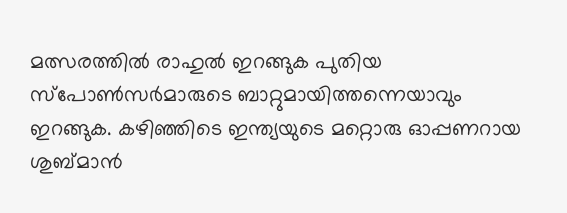മത്സരത്തില്‍ രാഹുല്‍ ഇറങ്ങുക പുതിയ സ്‌പോണ്‍സര്‍മാരുടെ ബാറ്റുമായിത്തന്നെയാവും ഇറങ്ങുക. കഴിഞ്ഞിടെ ഇന്ത്യയുടെ മറ്റൊരു ഓപ്പണറായ ശുബ്മാന്‍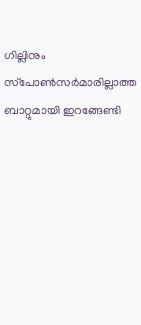ഗില്ലിനും സ്‌പോണ്‍സര്‍മാരില്ലാത്ത ബാറ്റുമായി ഇറങ്ങേണ്ടി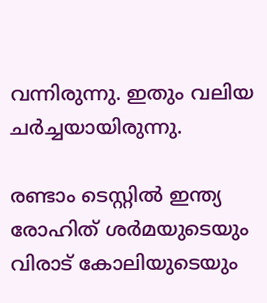വന്നിരുന്നു. ഇതും വലിയ ചര്‍ച്ചയായിരുന്നു.

രണ്ടാം ടെസ്റ്റില്‍ ഇന്ത്യ രോഹിത് ശര്‍മയുടെയും വിരാട് കോലിയുടെയും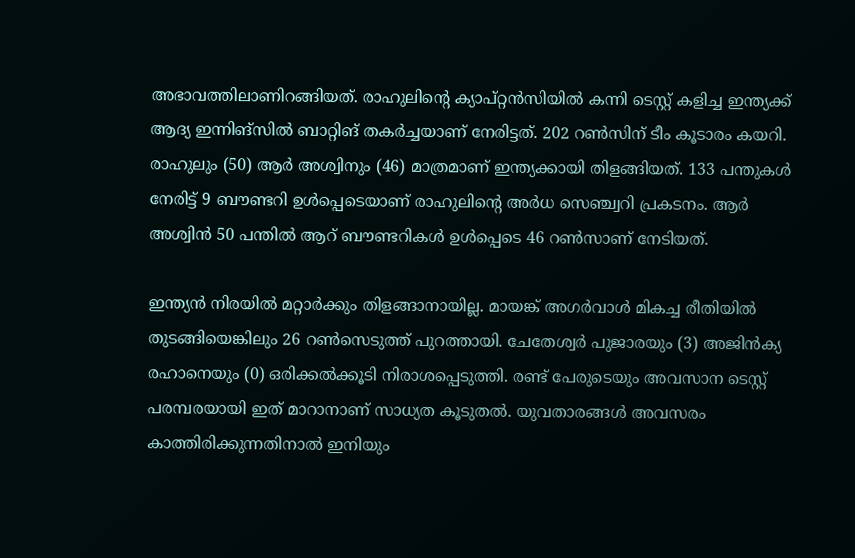അഭാവത്തിലാണിറങ്ങിയത്. രാഹുലിന്റെ ക്യാപ്റ്റന്‍സിയില്‍ കന്നി ടെസ്റ്റ് കളിച്ച ഇന്ത്യക്ക് ആദ്യ ഇന്നിങ്‌സില്‍ ബാറ്റിങ് തകര്‍ച്ചയാണ് നേരിട്ടത്. 202 റണ്‍സിന് ടീം കൂടാരം കയറി. രാഹുലും (50) ആര്‍ അശ്വിനും (46) മാത്രമാണ് ഇന്ത്യക്കായി തിളങ്ങിയത്. 133 പന്തുകള്‍ നേരിട്ട് 9 ബൗണ്ടറി ഉള്‍പ്പെടെയാണ് രാഹുലിന്റെ അര്‍ധ സെഞ്ച്വറി പ്രകടനം. ആര്‍ അശ്വിന്‍ 50 പന്തില്‍ ആറ് ബൗണ്ടറികള്‍ ഉള്‍പ്പെടെ 46 റണ്‍സാണ് നേടിയത്.

ഇന്ത്യന്‍ നിരയില്‍ മറ്റാര്‍ക്കും തിളങ്ങാനായില്ല. മായങ്ക് അഗര്‍വാള്‍ മികച്ച രീതിയില്‍ തുടങ്ങിയെങ്കിലും 26 റണ്‍സെടുത്ത് പുറത്തായി. ചേതേശ്വര്‍ പുജാരയും (3) അജിന്‍ക്യ രഹാനെയും (0) ഒരിക്കല്‍ക്കൂടി നിരാശപ്പെടുത്തി. രണ്ട് പേരുടെയും അവസാന ടെസ്റ്റ് പരമ്പരയായി ഇത് മാറാനാണ് സാധ്യത കൂടുതല്‍. യുവതാരങ്ങള്‍ അവസരം കാത്തിരിക്കുന്നതിനാല്‍ ഇനിയും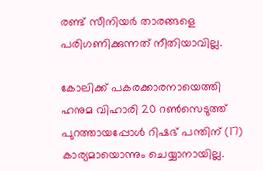രണ്ട് സീനിയര്‍ താരങ്ങളെ പരിഗണിക്കുന്നത് നീതിയാവില്ല.

കോലിക്ക് പകരക്കാരനായെത്തി ഹനുമ വിഹാരി 20 റണ്‍സെടുത്ത് പുറത്തായപ്പോള്‍ റിഷഭ് പന്തിന് (17) കാര്യമായൊന്നും ചെയ്യാനായില്ല.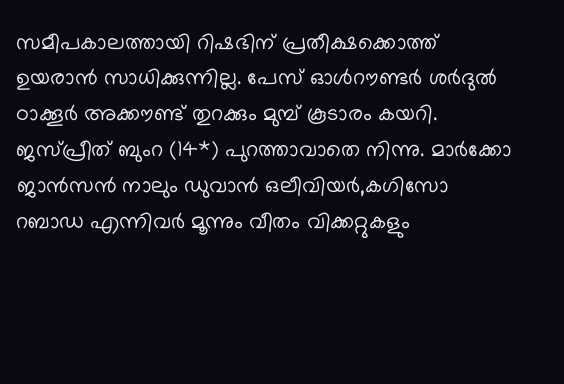സമീപകാലത്തായി റിഷഭിന് പ്രതീക്ഷക്കൊത്ത് ഉയരാന്‍ സാധിക്കുന്നില്ല. പേസ് ഓള്‍റൗണ്ടര്‍ ശര്‍ദുല്‍ ഠാക്കൂര്‍ അക്കൗണ്ട് തുറക്കും മുമ്പ് കൂടാരം കയറി. ജസ്പ്രീത് ബുംറ (14*) പുറത്താവാതെ നിന്നു. മാര്‍ക്കോ ജാന്‍സന്‍ നാലും ഡുവാന്‍ ഒലീവിയര്‍,കഗിസോ റബാഡ എന്നിവര്‍ മൂന്നും വീതം വിക്കറ്റുകളും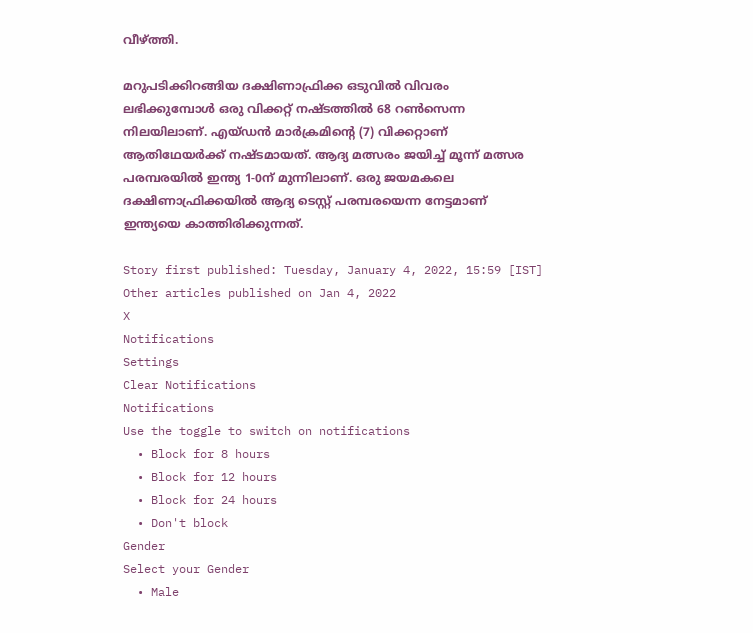വീഴ്ത്തി.

മറുപടിക്കിറങ്ങിയ ദക്ഷിണാഫ്രിക്ക ഒടുവില്‍ വിവരം ലഭിക്കുമ്പോള്‍ ഒരു വിക്കറ്റ് നഷ്ടത്തില്‍ 68 റണ്‍സെന്ന നിലയിലാണ്. എയ്ഡന്‍ മാര്‍ക്രമിന്റെ (7) വിക്കറ്റാണ് ആതിഥേയര്‍ക്ക് നഷ്ടമായത്. ആദ്യ മത്സരം ജയിച്ച് മൂന്ന് മത്സര പരമ്പരയില്‍ ഇന്ത്യ 1-0ന് മുന്നിലാണ്. ഒരു ജയമകലെ ദക്ഷിണാഫ്രിക്കയില്‍ ആദ്യ ടെസ്റ്റ് പരമ്പരയെന്ന നേട്ടമാണ് ഇന്ത്യയെ കാത്തിരിക്കുന്നത്.

Story first published: Tuesday, January 4, 2022, 15:59 [IST]
Other articles published on Jan 4, 2022
X
Notifications
Settings
Clear Notifications
Notifications
Use the toggle to switch on notifications
  • Block for 8 hours
  • Block for 12 hours
  • Block for 24 hours
  • Don't block
Gender
Select your Gender
  • Male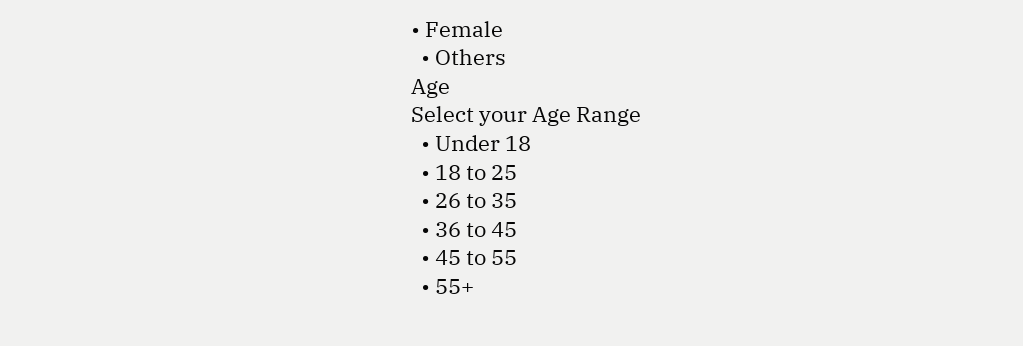• Female
  • Others
Age
Select your Age Range
  • Under 18
  • 18 to 25
  • 26 to 35
  • 36 to 45
  • 45 to 55
  • 55+